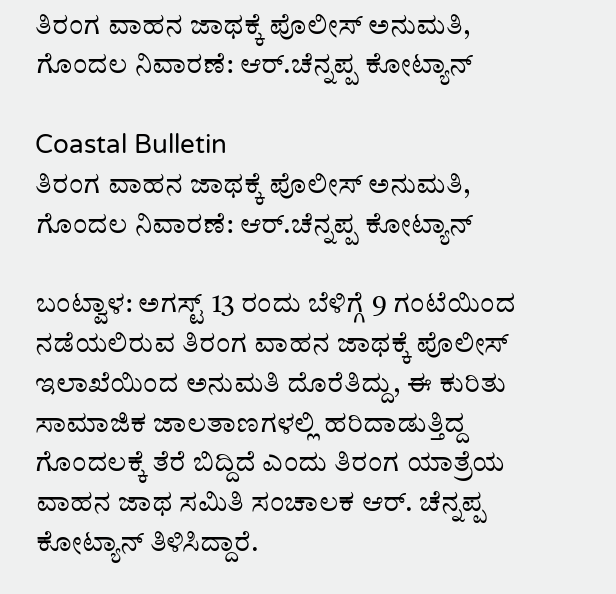ತಿರಂಗ ವಾಹನ ಜಾಥಕ್ಕೆ ಪೊಲೀಸ್ ಅನುಮತಿ, ಗೊಂದಲ ನಿವಾರಣೆ: ಆರ್.ಚೆನ್ನಪ್ಪ ಕೋಟ್ಯಾನ್

Coastal Bulletin
ತಿರಂಗ ವಾಹನ ಜಾಥಕ್ಕೆ ಪೊಲೀಸ್ ಅನುಮತಿ, ಗೊಂದಲ ನಿವಾರಣೆ: ಆರ್.ಚೆನ್ನಪ್ಪ ಕೋಟ್ಯಾನ್

ಬಂಟ್ವಾಳ: ಅಗಸ್ಟ್ 13 ರಂದು ಬೆಳಿಗ್ಗೆ 9 ಗಂಟೆಯಿಂದ ನಡೆಯಲಿರುವ ತಿರಂಗ ವಾಹನ ಜಾಥಕ್ಕೆ ಪೊಲೀಸ್ ಇಲಾಖೆಯಿಂದ ಅನುಮತಿ ದೊರೆತಿದ್ದು, ಈ ಕುರಿತು ಸಾಮಾಜಿಕ ಜಾಲತಾಣಗಳಲ್ಲಿ ಹರಿದಾಡುತ್ತಿದ್ದ ಗೊಂದಲಕ್ಕೆ ತೆರೆ ಬಿದ್ದಿದೆ ಎಂದು ತಿರಂಗ ಯಾತ್ರೆಯ ವಾಹನ ಜಾಥ ಸಮಿತಿ ಸಂಚಾಲಕ ಆರ್. ಚೆನ್ನಪ್ಪ ಕೋಟ್ಯಾನ್ ತಿಳಿಸಿದ್ದಾರೆ.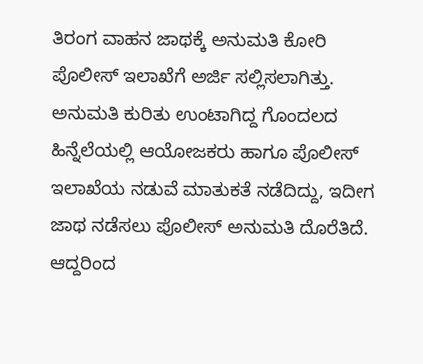ತಿರಂಗ ವಾಹನ ಜಾಥಕ್ಕೆ ಅನುಮತಿ ಕೋರಿ ಪೊಲೀಸ್ ಇಲಾಖೆಗೆ ಅರ್ಜಿ ಸಲ್ಲಿಸಲಾಗಿತ್ತು. ಅನುಮತಿ ಕುರಿತು ಉಂಟಾಗಿದ್ದ ಗೊಂದಲದ ಹಿನ್ನೆಲೆಯಲ್ಲಿ ಆಯೋಜಕರು ಹಾಗೂ ಪೊಲೀಸ್ ಇಲಾಖೆಯ ನಡುವೆ ಮಾತುಕತೆ ನಡೆದಿದ್ದು, ಇದೀಗ ಜಾಥ ನಡೆಸಲು ಪೊಲೀಸ್ ಅನುಮತಿ ದೊರೆತಿದೆ. ಆದ್ದರಿಂದ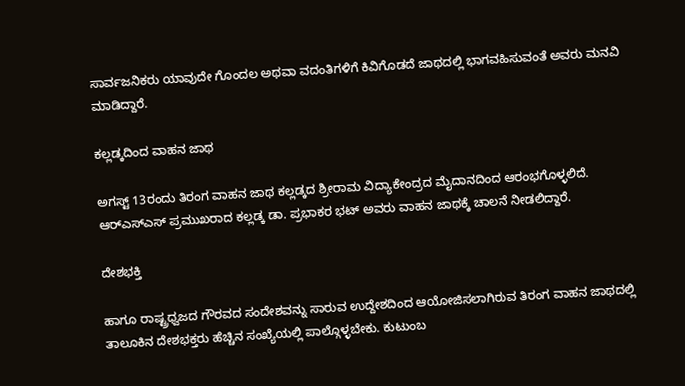ಸಾರ್ವಜನಿಕರು ಯಾವುದೇ ಗೊಂದಲ ಅಥವಾ ವದಂತಿಗಳಿಗೆ ಕಿವಿಗೊಡದೆ ಜಾಥದಲ್ಲಿ ಭಾಗವಹಿಸುವಂತೆ ಅವರು ಮನವಿ ಮಾಡಿದ್ದಾರೆ.

ಕಲ್ಲಡ್ಕದಿಂದ ವಾಹನ ಜಾಥ

ಅಗಸ್ಟ್ 13ರಂದು ತಿರಂಗ ವಾಹನ ಜಾಥ ಕಲ್ಲಡ್ಕದ ಶ್ರೀರಾಮ ವಿದ್ಯಾಕೇಂದ್ರದ ಮೈದಾನದಿಂದ ಆರಂಭಗೊಳ್ಳಲಿದೆ. ಆರ್‌ಎಸ್‌ಎಸ್ ಪ್ರಮುಖರಾದ ಕಲ್ಲಡ್ಕ ಡಾ. ಪ್ರಭಾಕರ ಭಟ್ ಅವರು ವಾಹನ ಜಾಥಕ್ಕೆ ಚಾಲನೆ ನೀಡಲಿದ್ದಾರೆ.

ದೇಶಭಕ್ತಿ

ಹಾಗೂ ರಾಷ್ಟ್ರಧ್ವಜದ ಗೌರವದ ಸಂದೇಶವನ್ನು ಸಾರುವ ಉದ್ದೇಶದಿಂದ ಆಯೋಜಿಸಲಾಗಿರುವ ತಿರಂಗ ವಾಹನ ಜಾಥದಲ್ಲಿ ತಾಲೂಕಿನ ದೇಶಭಕ್ತರು ಹೆಚ್ಚಿನ ಸಂಖ್ಯೆಯಲ್ಲಿ ಪಾಲ್ಗೊಳ್ಳಬೇಕು. ಕುಟುಂಬ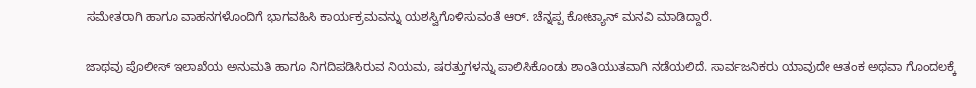ಸಮೇತರಾಗಿ ಹಾಗೂ ವಾಹನಗಳೊಂದಿಗೆ ಭಾಗವಹಿಸಿ ಕಾರ್ಯಕ್ರಮವನ್ನು ಯಶಸ್ವಿಗೊಳಿಸುವಂತೆ ಆರ್. ಚೆನ್ನಪ್ಪ ಕೋಟ್ಯಾನ್ ಮನವಿ ಮಾಡಿದ್ದಾರೆ.

ಜಾಥವು ಪೊಲೀಸ್ ಇಲಾಖೆಯ ಅನುಮತಿ ಹಾಗೂ ನಿಗದಿಪಡಿಸಿರುವ ನಿಯಮ, ಷರತ್ತುಗಳನ್ನು ಪಾಲಿಸಿಕೊಂಡು ಶಾಂತಿಯುತವಾಗಿ ನಡೆಯಲಿದೆ. ಸಾರ್ವಜನಿಕರು ಯಾವುದೇ ಆತಂಕ ಅಥವಾ ಗೊಂದಲಕ್ಕೆ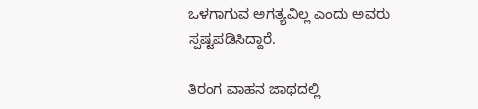ಒಳಗಾಗುವ ಅಗತ್ಯವಿಲ್ಲ ಎಂದು ಅವರು ಸ್ಪಷ್ಟಪಡಿಸಿದ್ದಾರೆ.

ತಿರಂಗ ವಾಹನ ಜಾಥದಲ್ಲಿ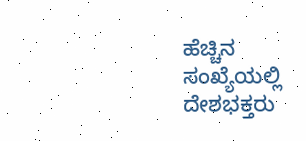ಹೆಚ್ಚಿನ ಸಂಖ್ಯೆಯಲ್ಲಿ ದೇಶಭಕ್ತರು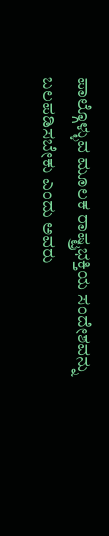ಪಾಲ್ಗೊಳ್ಳುವ ಮೂಲಕ ರಾಷ್ಟ್ರಭಕ್ತಿಯ ಸಂದೇಶವನ್ನು ಬಲಪಡಿಸಬೇಕು ಎಂದು ಅವರು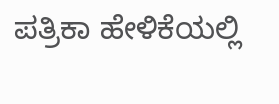ಪತ್ರಿಕಾ ಹೇಳಿಕೆಯಲ್ಲಿ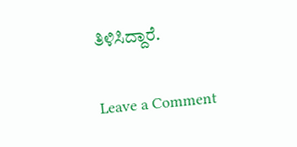ತಿಳಿಸಿದ್ದಾರೆ.

Leave a Comment